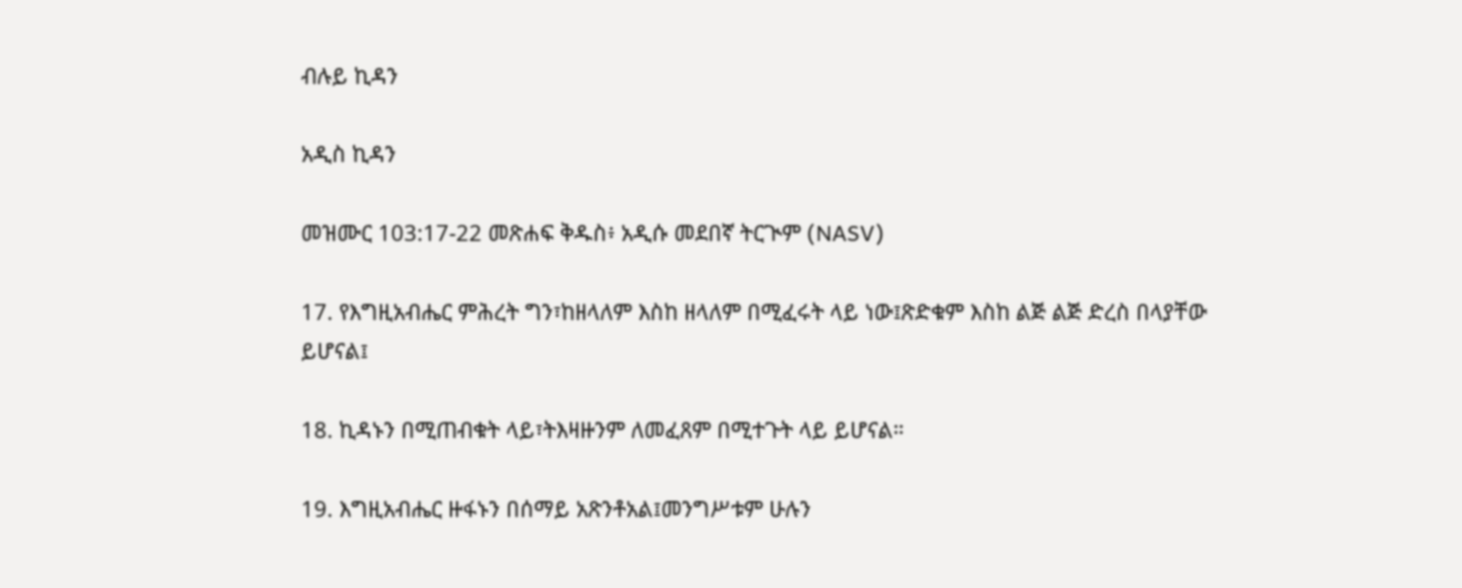ብሉይ ኪዳን

አዲስ ኪዳን

መዝሙር 103:17-22 መጽሐፍ ቅዱስ፥ አዲሱ መደበኛ ትርጒም (NASV)

17. የእግዚአብሔር ምሕረት ግን፣ከዘላለም እስከ ዘላለም በሚፈሩት ላይ ነው፤ጽድቁም እስከ ልጅ ልጅ ድረስ በላያቸው ይሆናል፤

18. ኪዳኑን በሚጠብቁት ላይ፣ትእዛዙንም ለመፈጸም በሚተጉት ላይ ይሆናል።

19. እግዚአብሔር ዙፋኑን በሰማይ አጽንቶአል፤መንግሥቱም ሁሉን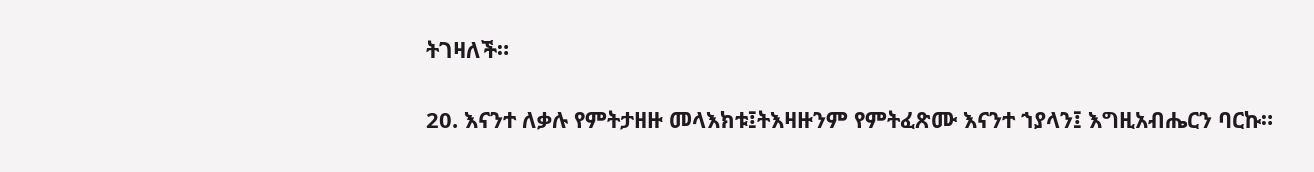ትገዛለች።

20. እናንተ ለቃሉ የምትታዘዙ መላእክቱ፤ትእዛዙንም የምትፈጽሙ እናንተ ኀያላን፤ እግዚአብሔርን ባርኩ።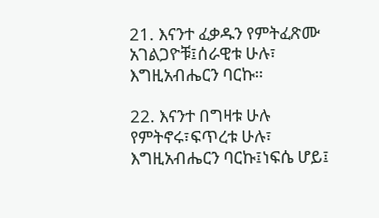21. እናንተ ፈቃዱን የምትፈጽሙ አገልጋዮቹ፤ሰራዊቱ ሁሉ፣ እግዚአብሔርን ባርኩ።

22. እናንተ በግዛቱ ሁሉ የምትኖሩ፣ፍጥረቱ ሁሉ፣ እግዚአብሔርን ባርኩ፤ነፍሴ ሆይ፤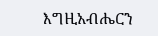እግዚአብሔርን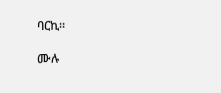ባርኪ።

ሙሉ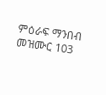ምዕራፍ ማንበብ መዝሙር 103